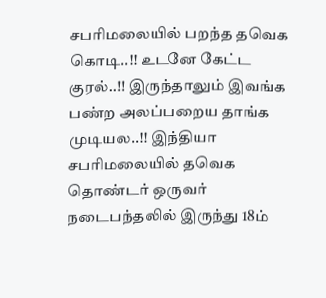சபரிமலையில் பறந்த தவெக கொடி..!! உடனே கேட்ட குரல்..!! இருந்தாலும் இவங்க பண்ற அலப்பறைய தாங்க முடியல..!! இந்தியா சபரிமலையில் தவெக தொண்டர் ஒருவர் நடைபந்தலில் இருந்து 18ம்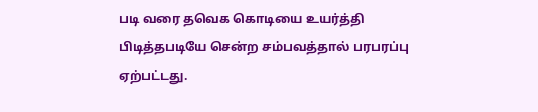படி வரை தவெக கொடியை உயர்த்தி பிடித்தபடியே சென்ற சம்பவத்தால் பரபரப்பு ஏற்பட்டது.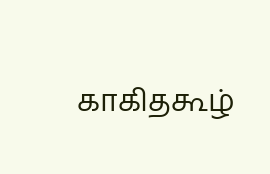காகிதகூழ்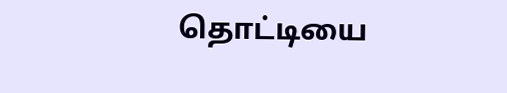தொட்டியை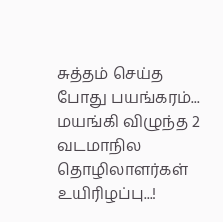சுத்தம் செய்த போது பயங்கரம்... மயங்கி விழுந்த 2 வடமாநில தொழிலாளர்கள் உயிரிழப்பு...!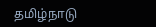தமிழ்நாடு